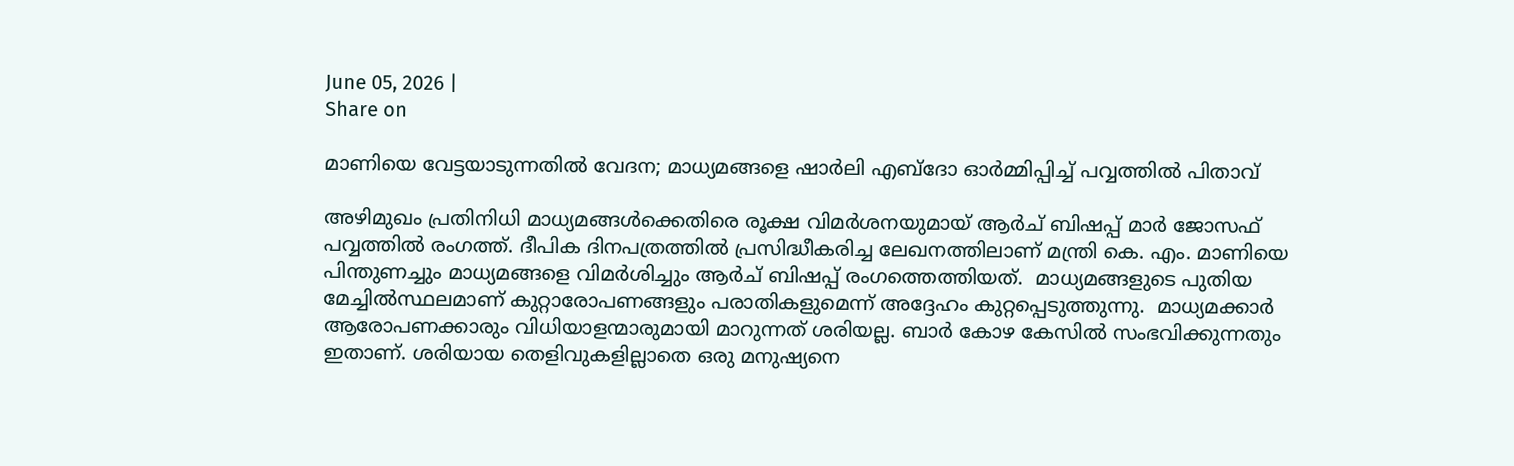June 05, 2026 |
Share on

മാണിയെ വേട്ടയാടുന്നതില്‍ വേദന; മാധ്യമങ്ങളെ ഷാര്‍ലി എബ്ദോ ഓര്‍മ്മിപ്പിച്ച് പവ്വത്തില്‍ പിതാവ്

അഴിമുഖം പ്രതിനിധി മാധ്യമങ്ങള്‍ക്കെതിരെ രൂക്ഷ വിമര്‍ശനയുമായ് ആര്‍ച് ബിഷപ്പ് മാര്‍ ജോസഫ്‌ പവ്വത്തില്‍ രംഗത്ത്. ദീപിക ദിനപത്രത്തില്‍ പ്രസിദ്ധീകരിച്ച ലേഖനത്തിലാണ് മന്ത്രി കെ. എം. മാണിയെ പിന്തുണച്ചും മാധ്യമങ്ങളെ വിമര്‍ശിച്ചും ആര്‍ച് ബിഷപ്പ് രംഗത്തെത്തിയത്.  മാധ്യമങ്ങളുടെ പുതിയ മേച്ചില്‍സ്ഥലമാണ്‌ കുറ്റാരോപണങ്ങളും പരാതികളുമെന്ന് അദ്ദേഹം കുറ്റപ്പെടുത്തുന്നു.  മാധ്യമക്കാര്‍ ആരോപണക്കാരും വിധിയാളന്മാരുമായി മാറുന്നത് ശരിയല്ല. ബാര്‍ കോഴ കേസില്‍ സംഭവിക്കുന്നതും ഇതാണ്. ശരിയായ തെളിവുകളില്ലാതെ ഒരു മനുഷ്യനെ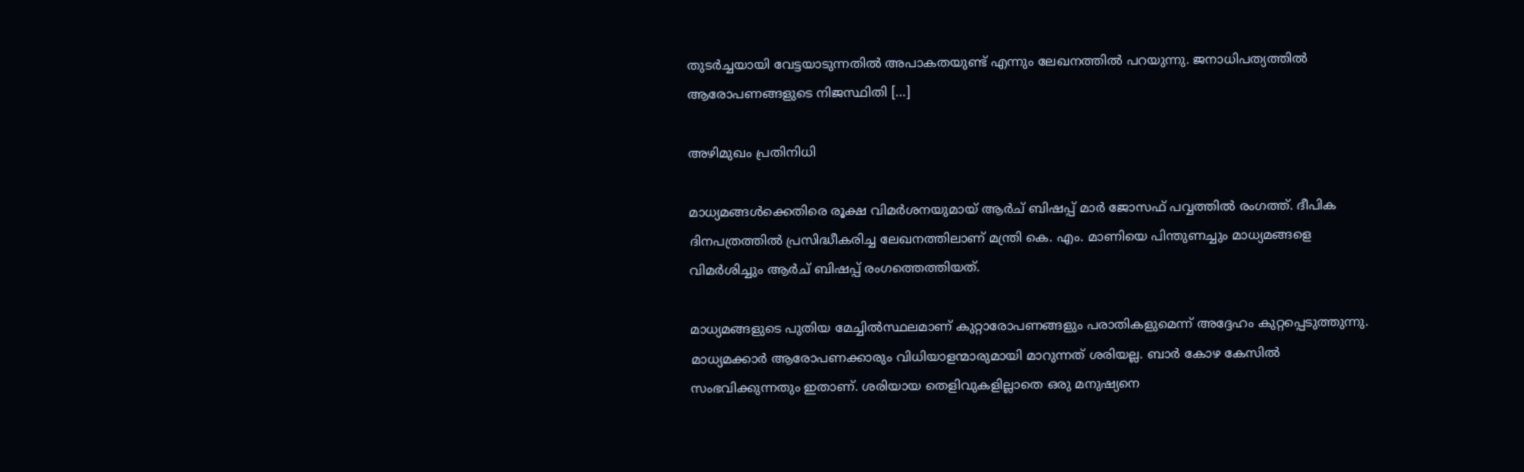തുടര്‍ച്ചയായി വേട്ടയാടുന്നതില്‍ അപാകതയുണ്ട് എന്നും ലേഖനത്തില്‍ പറയുന്നു. ജനാധിപത്യത്തില്‍ ആരോപണങ്ങളുടെ നിജസ്ഥിതി […]

അഴിമുഖം പ്രതിനിധി

മാധ്യമങ്ങള്‍ക്കെതിരെ രൂക്ഷ വിമര്‍ശനയുമായ് ആര്‍ച് ബിഷപ്പ് മാര്‍ ജോസഫ്‌ പവ്വത്തില്‍ രംഗത്ത്. ദീപിക ദിനപത്രത്തില്‍ പ്രസിദ്ധീകരിച്ച ലേഖനത്തിലാണ് മന്ത്രി കെ. എം. മാണിയെ പിന്തുണച്ചും മാധ്യമങ്ങളെ വിമര്‍ശിച്ചും ആര്‍ച് ബിഷപ്പ് രംഗത്തെത്തിയത്.

മാധ്യമങ്ങളുടെ പുതിയ മേച്ചില്‍സ്ഥലമാണ്‌ കുറ്റാരോപണങ്ങളും പരാതികളുമെന്ന് അദ്ദേഹം കുറ്റപ്പെടുത്തുന്നു.  മാധ്യമക്കാര്‍ ആരോപണക്കാരും വിധിയാളന്മാരുമായി മാറുന്നത് ശരിയല്ല. ബാര്‍ കോഴ കേസില്‍ സംഭവിക്കുന്നതും ഇതാണ്. ശരിയായ തെളിവുകളില്ലാതെ ഒരു മനുഷ്യനെ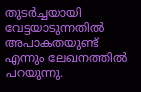തുടര്‍ച്ചയായി വേട്ടയാടുന്നതില്‍ അപാകതയുണ്ട് എന്നും ലേഖനത്തില്‍ പറയുന്നു.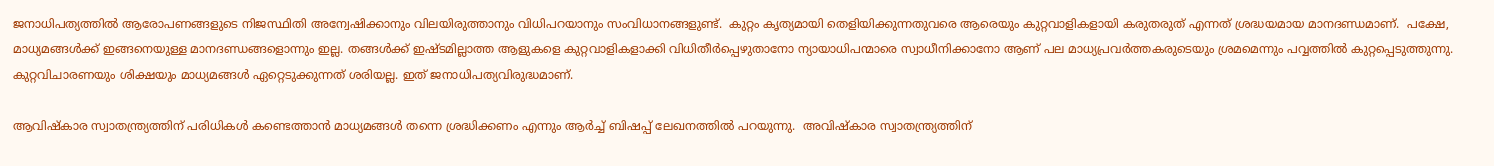ജനാധിപത്യത്തില്‍ ആരോപണങ്ങളുടെ നിജസ്ഥിതി അന്വേഷിക്കാനും വിലയിരുത്താനും വിധിപറയാനും സംവിധാനങ്ങളുണ്ട്.  കുറ്റം കൃത്യമായി തെളിയിക്കുന്നതുവരെ ആരെയും കുറ്റവാളികളായി കരുതരുത് എന്നത് ശ്രദ്ധയമായ മാനദണ്ഡമാണ്.  പക്ഷേ, മാധ്യമങ്ങള്‍ക്ക് ഇങ്ങനെയുള്ള മാനദണ്ഡങ്ങളൊന്നും ഇല്ല. തങ്ങള്‍ക്ക് ഇഷ്ടമില്ലാത്ത ആളുകളെ കുറ്റവാളികളാക്കി വിധിതീര്‍പ്പെഴുതാനോ ന്യായാധിപന്മാരെ സ്വാധീനിക്കാനോ ആണ് പല മാധ്യപ്രവര്‍ത്തകരുടെയും ശ്രമമെന്നും പവ്വത്തിൽ കുറ്റപ്പെടുത്തുന്നു. കുറ്റവിചാരണയും ശിക്ഷയും മാധ്യമങ്ങള്‍ ഏറ്റെടുക്കുന്നത് ശരിയല്ല. ഇത് ജനാധിപത്യവിരുദ്ധമാണ്.

ആവിഷ്‌കാര സ്വാതന്ത്ര്യത്തിന് പരിധികള്‍ കണ്ടെത്താന്‍ മാധ്യമങ്ങള്‍ തന്നെ ശ്രദ്ധിക്കണം എന്നും ആര്‍ച്ച് ബിഷപ്പ് ലേഖനത്തില്‍ പറയുന്നു.  അവിഷ്കാര സ്വാതന്ത്ര്യത്തിന്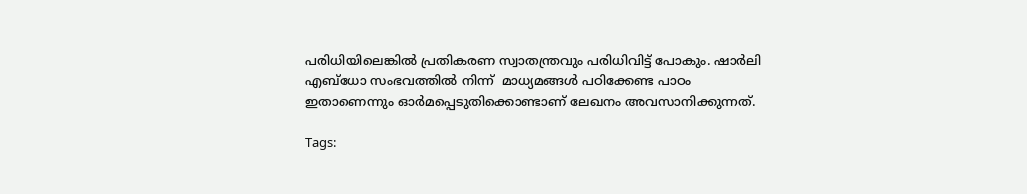പരിധിയിലെങ്കില്‍ പ്രതികരണ സ്വാതന്ത്രവും പരിധിവിട്ട് പോകും. ഷാര്‍ലി എബ്ധോ സംഭവത്തില്‍ നിന്ന്‍  മാധ്യമങ്ങള്‍ പഠിക്കേണ്ട പാഠം ഇതാണെന്നും ഓര്‍മപ്പെടുതിക്കൊണ്ടാണ് ലേഖനം അവസാനിക്കുന്നത്.

Tags: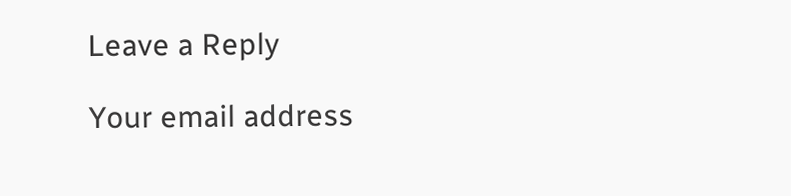Leave a Reply

Your email address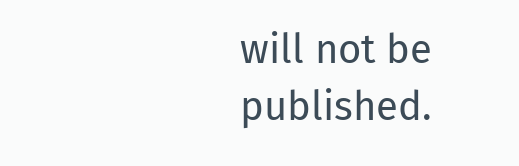will not be published.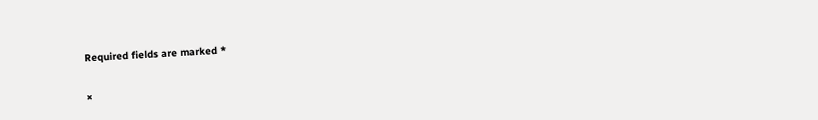Required fields are marked *

×